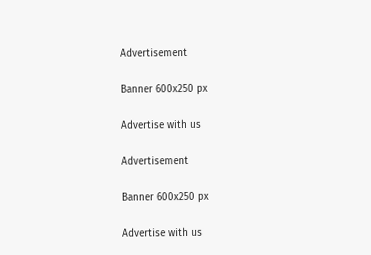Advertisement

Banner 600x250 px

Advertise with us

Advertisement

Banner 600x250 px

Advertise with us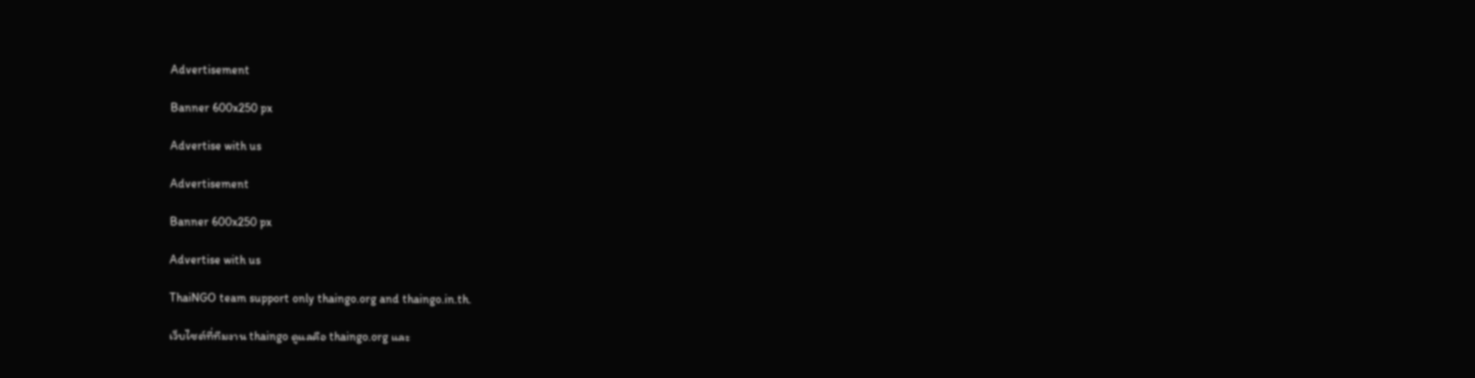Advertisement

Banner 600x250 px

Advertise with us

Advertisement

Banner 600x250 px

Advertise with us

ThaiNGO team support only thaingo.org and thaingo.in.th.

เว็บไซต์ที่ทีมงาน thaingo ดูแลคือ thaingo.org และ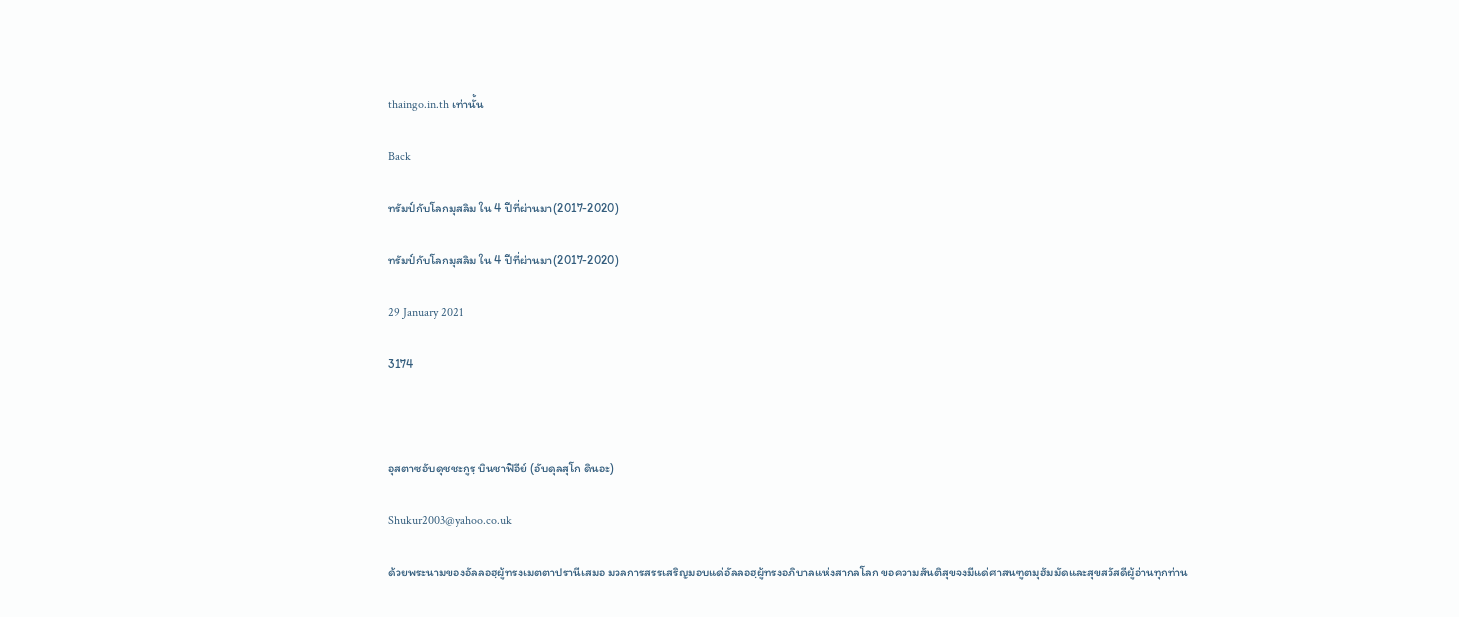thaingo.in.th เท่านั้น

Back

ทรัมป์กับโลกมุสลิม ใน 4 ปีที่ผ่านมา(2017-2020)

ทรัมป์กับโลกมุสลิม ใน 4 ปีที่ผ่านมา(2017-2020)

29 January 2021

3174



อุสตาซอับดุชชะกูรฺ บินชาฟิอีย์ (อับดุลสุโก ดินอะ)

Shukur2003@yahoo.co.uk

ด้วยพระนามของอัลลอฮฺผู้ทรงเมตตาปรานีเสมอ มวลการสรรเสริญมอบแด่อัลลอฮฺผู้ทรงอภิบาลแห่งสากลโลก ขอความสันติสุขจงมีแด่ศาสนฑูตมุฮัมมัดและสุขสวัสดีผู้อ่านทุกท่าน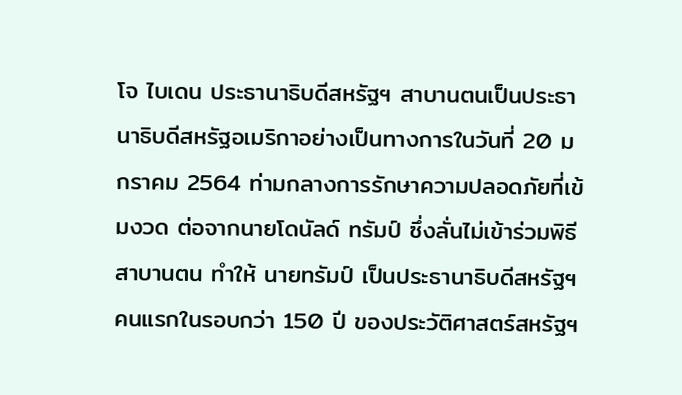โจ ไบเดน ประธานาธิบดีสหรัฐฯ สาบานตนเป็นประธานาธิบดีสหรัฐอเมริกาอย่างเป็นทางการในวันที่ 20 มกราคม 2564 ท่ามกลางการรักษาความปลอดภัยที่เข้มงวด ต่อจากนายโดนัลด์ ทรัมป์ ซึ่งลั่นไม่เข้าร่วมพิธีสาบานตน ทำให้ นายทรัมป์ เป็นประธานาธิบดีสหรัฐฯ คนแรกในรอบกว่า 150 ปี ของประวัติศาสตร์สหรัฐฯ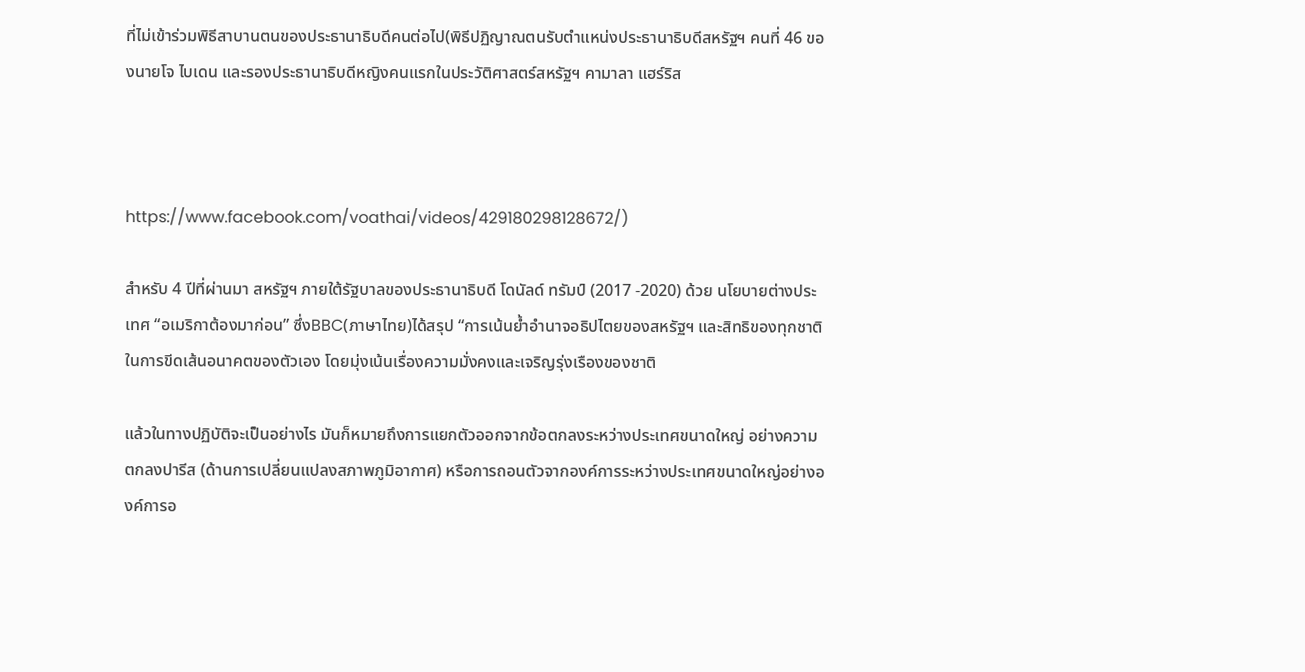ที่ไม่เข้าร่วมพิธีสาบานตนของประธานาธิบดีคนต่อไป(พิธีปฏิญาณตนรับตำแหน่งประธานาธิบดีสหรัฐฯ คนที่ 46 ของนายโจ ไบเดน และรองประธานาธิบดีหญิงคนแรกในประวัติศาสตร์สหรัฐฯ คามาลา แฮร์ริส



https://www.facebook.com/voathai/videos/429180298128672/)

สำหรับ 4 ปีที่ผ่านมา สหรัฐฯ ภายใต้รัฐบาลของประธานาธิบดี โดนัลด์ ทรัมป์ (2017 -2020) ด้วย นโยบายต่างประเทศ “อเมริกาต้องมาก่อน” ซึ่งBBC(ภาษาไทย)ได้สรุป “การเน้นย้ำอำนาจอธิปไตยของสหรัฐฯ และสิทธิของทุกชาติในการขีดเส้นอนาคตของตัวเอง โดยมุ่งเน้นเรื่องความมั่งคงและเจริญรุ่งเรืองของชาติ

แล้วในทางปฏิบัติจะเป็นอย่างไร มันก็หมายถึงการแยกตัวออกจากข้อตกลงระหว่างประเทศขนาดใหญ่ อย่างความตกลงปารีส (ด้านการเปลี่ยนแปลงสภาพภูมิอากาศ) หรือการถอนตัวจากองค์การระหว่างประเทศขนาดใหญ่อย่างองค์การอ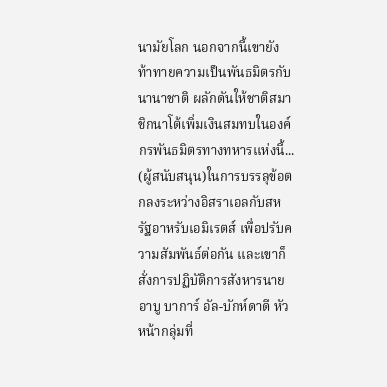นามัยโลก นอกจากนี้เขายังท้าทายความเป็นพันธมิตรกับนานาชาติ ผลักดันให้ชาติสมาชิกนาโต้เพิ่มเงินสมทบในองค์กรพันธมิตรทางทหารแห่งนี้... (ผู้สนับสนุน)ในการบรรลุข้อตกลงระหว่างอิสราเอลกับสหรัฐอาหรับเอมิเรตส์ เพื่อปรับความสัมพันธ์ต่อกัน และเขาก็สั่งการปฏิบัติการสังหารนายอาบู บาการ์ อัล-บักห์ดาดี หัวหน้ากลุ่มที่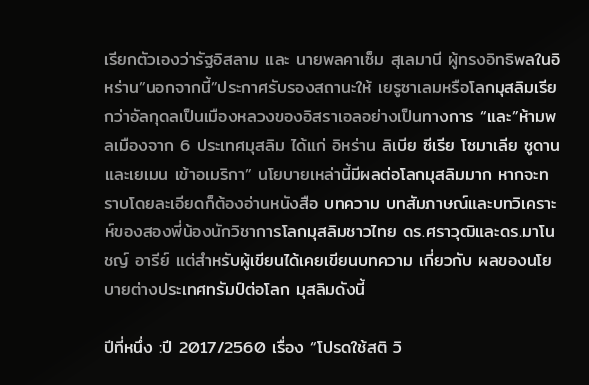เรียกตัวเองว่ารัฐอิสลาม และ นายพลคาเซ็ม สุเลมานี ผู้ทรงอิทธิพลในอิหร่าน”นอกจากนี้”ประกาศรับรองสถานะให้ เยรูซาเลมหรือโลกมุสลิมเรียกว่าอัลกุดลเป็นเมืองหลวงของอิสราเอลอย่างเป็นทางการ “และ”ห้ามพลเมืองจาก 6 ประเทศมุสลิม ได้แก่ อิหร่าน ลิเบีย ซีเรีย โซมาเลีย ซูดาน และเยเมน เข้าอเมริกา” นโยบายเหล่านี้มีผลต่อโลกมุสลิมมาก หากจะทราบโดยละเอียดก็ต้องอ่านหนังสือ บทความ บทสัมภาษณ์และบทวิเคราะห์ของสองพี่น้องนักวิชาการโลกมุสลิมชาวไทย ดร.ศราวุฒิและดร.มาโนชญ์ อารีย์ แต่สำหรับผู้เขียนได้เคยเขียนบทความ เกี่ยวกับ ผลของนโยบายต่างประเทศทรัมป์ต่อโลก มุสลิมดังนี้

ปีที่หนึ่ง :ปี 2017/2560 เรื่อง “โปรดใช้สติ วิ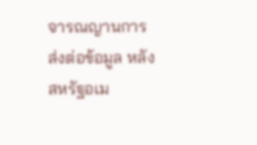จารณญานการส่งต่อข้อมูล หลังสหรัฐอเม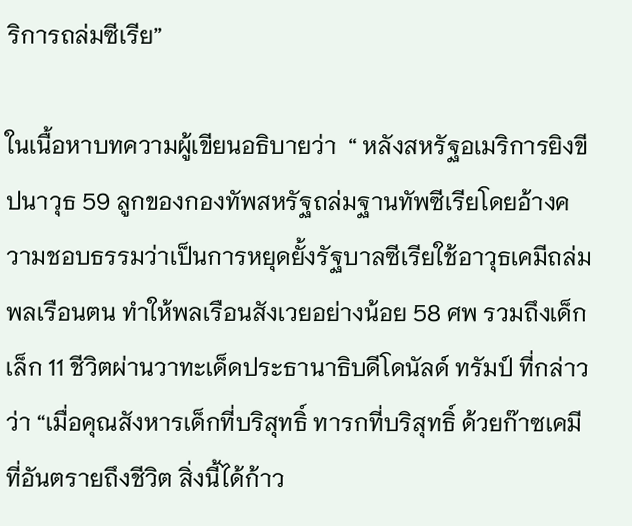ริการถล่มซีเรีย”

ในเนื้อหาบทความผู้เขียนอธิบายว่า  “ หลังสหรัฐอเมริการยิงขีปนาวุธ 59 ลูกของกองทัพสหรัฐถล่มฐานทัพซีเรียโดยอ้างความชอบธรรมว่าเป็นการหยุดยั้งรัฐบาลซีเรียใช้อาวุธเคมีถล่มพลเรือนตน ทำให้พลเรือนสังเวยอย่างน้อย 58 ศพ รวมถึงเด็กเล็ก 11 ชีวิตผ่านวาทะเด็ดประธานาธิบดีโดนัลด์ ทรัมป์ ที่กล่าวว่า “เมื่อคุณสังหารเด็กที่บริสุทธิ์ ทารกที่บริสุทธิ์ ด้วยก๊าซเคมีที่อันตรายถึงชีวิต สิ่งนี้ได้ก้าว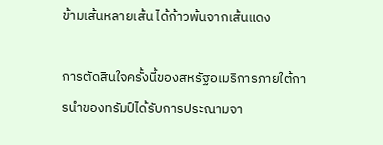ข้ามเส้นหลายเส้น ได้ก้าวพ้นจากเส้นแดง

การตัดสินใจครั้งนี้ของสหรัฐอเมริการภายใต้การนำของทรัมป์ได้รับการประณามจา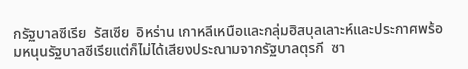กรัฐบาลซีเรีย  รัสเซีย  อิหร่าน เกาหลีเหนือและกลุ่มฮิสบุลเลาะห์และประกาศพร้อมหนุนรัฐบาลซีเรียแต่ก็ไม่ได้เสียงประณามจากรัฐบาลตุรกี  ซา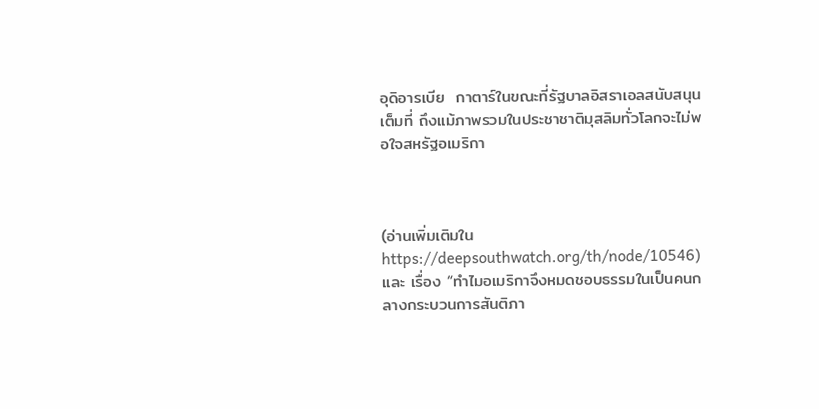อุดิอารเบีย  กาตาร์ในขณะที่รัฐบาลอิสราเอลสนับสนุนเต็มที่ ถึงแม้ภาพรวมในประชาชาติมุสลิมทั่วโลกจะไม่พอใจสหรัฐอเมริกา



(อ่านเพิ่มเติมในhttps://deepsouthwatch.org/th/node/10546)และ เรื่อง “ทำไมอเมริกาจึงหมดชอบธรรมในเป็นคนกลางกระบวนการสันติภา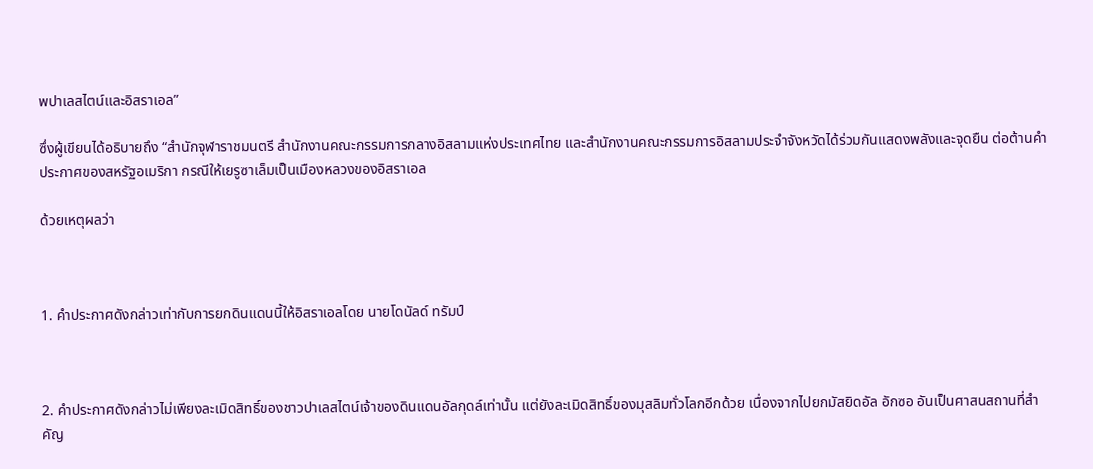พปาเลสไตน์เเละอิสราเอล”

ซึ่งผู้เขียนได้อธิบายถึง “สำนักจุฬาราชมนตรี สำนักงานคณะกรรมการกลางอิสลามแห่งประเทศไทย และสำนักงานคณะกรรมการอิสลามประจำจังหวัดได้ร่วมกันแสดงพลังและจุดยืน ต่อต้านคำประกาศของสหรัฐอเมริกา กรณีให้เยรูซาเล็มเป็นเมืองหลวงของอิสราเอล

ด้วยเหตุผลว่า



1. คำประกาศดังกล่าวเท่ากับการยกดินแดนนี้ให้อิสราเอลโดย นายโดนัลด์ ทรัมป์



2. คำประกาศดังกล่าวไม่เพียงละเมิดสิทธิ์ของชาวปาเลสไตน์เจ้าของดินแดนอัลกุดล์เท่านั้น แต่ยังละเมิดสิทธิ์ของมุสลิมทั่วโลกอีกด้วย เนื่องจากไปยกมัสยิดอัล อักซอ อันเป็นศาสนสถานที่สำคัญ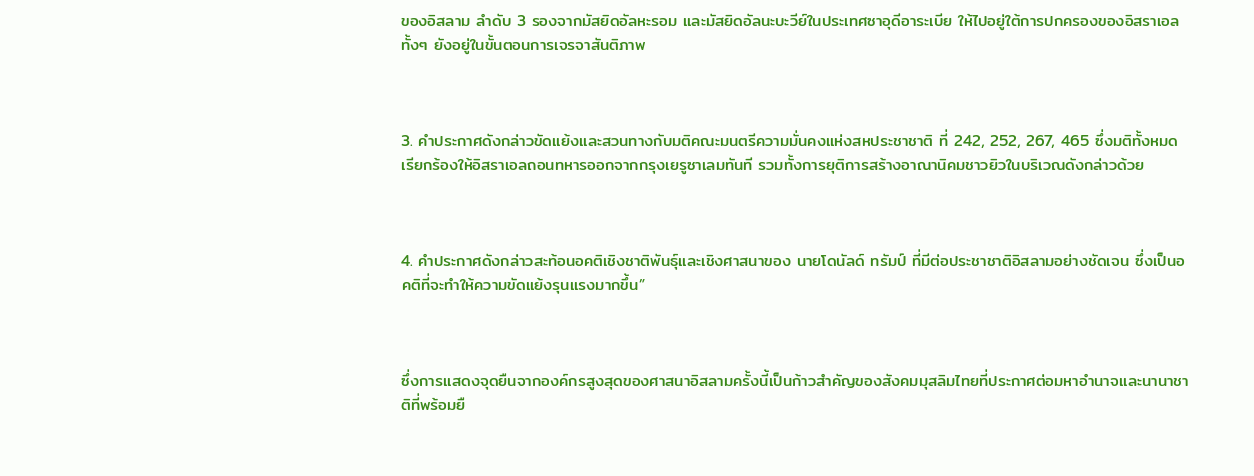ของอิสลาม ลำดับ 3 รองจากมัสยิดอัลหะรอม และมัสยิดอัลนะบะวีย์ในประเทศซาอุดีอาระเบีย ให้ไปอยู่ใต้การปกครองของอิสราเอลทั้งๆ ยังอยู่ในขั้นตอนการเจรจาสันติภาพ



3. คำประกาศดังกล่าวขัดแย้งและสวนทางกับมติคณะมนตรีความมั่นคงแห่งสหประชาชาติ ที่ 242, 252, 267, 465 ซึ่งมติทั้งหมดเรียกร้องให้อิสราเอลถอนทหารออกจากกรุงเยรูซาเลมทันที รวมทั้งการยุติการสร้างอาณานิคมชาวยิวในบริเวณดังกล่าวด้วย



4. คำประกาศดังกล่าวสะท้อนอคติเชิงชาติพันธุ์และเชิงศาสนาของ นายโดนัลด์ ทรัมป์ ที่มีต่อประชาชาติอิสลามอย่างชัดเจน ซึ่งเป็นอคติที่จะทำให้ความขัดแย้งรุนแรงมากขึ้น”



ซึ่งการเเสดงจุดยืนจากองค์กรสูงสุดของศาสนาอิสลามครั้งนี้เป็นก้าวสำคัญของสังคมมุสลิมไทยที่ประกาศต่อมหาอำนาจเเละนานาชาติที่พร้อมยื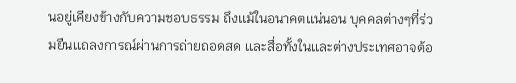นอยู่เคียงข้างกับความชอบธรรม ถึงเเม้ในอนาคตเเน่นอน บุคคลต่างๆที่ร่วมยืนเเถลงการณ์ผ่านการถ่ายถอดสด เเละสื่อทั้งในเเละต่างประเทศอาจต้อ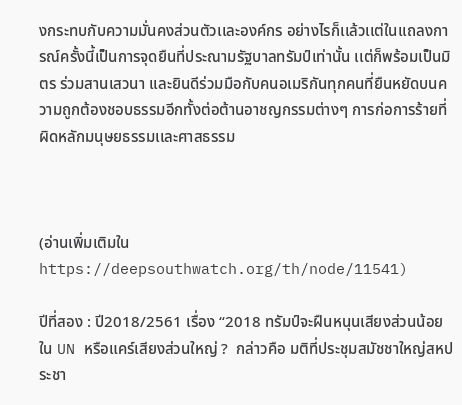งกระทบกับความมั่นคงส่วนตัวเเละองค์กร อย่างไรก็เเล้วเเต่ในเเถลงการณ์ครั้งนี้เป็นการจุดยืนที่ประณามรัฐบาลทรัมป์เท่านั้น เเต่ก็พร้อมเป็นมิตร ร่วมสานเสวนา เเละยินดีร่วมมือกับคนอเมริกันทุกคนที่ยืนหยัดบนความถูกต้องชอบธรรมอีกทั้งต่อต้านอาชญกรรมต่างๆ การก่อการร้ายที่ผิดหลักมนุษยธรรมเเละศาสธรรม



(อ่านเพิ่มเติมในhttps://deepsouthwatch.org/th/node/11541)

ปีที่สอง : ปี2018/2561 เรื่อง “2018 ทรัมป์จะฝืนหนุนเสียงส่วนน้อยใน UN หรือแคร์เสียงส่วนใหญ่ ?  กล่าวคือ มติที่ประชุมสมัชชาใหญ่สหประชา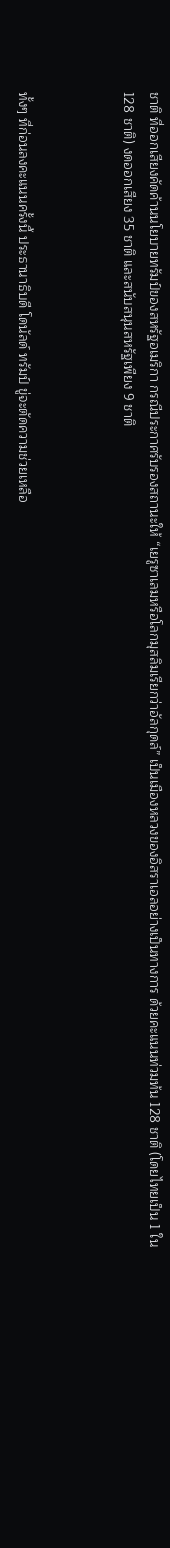ชาติ ที่ออกเสียงคัดค้านนโยบายทรัมป์ของสหรัฐอเมริกา กรณีประกาศรับรองสถานะให้ “เยรูซาเลมหรือโลกมุสลิมเรียกว่าอัลกุดล์” เป็นเมืองหลวงของอิสราเอลอย่างเป็นทางการ ด้วยคะแนนท่วมท้น 128 ชาติ (โดยไทยเป็น 1 ใน 128 ชาติ) งดออกเสียง 35 ชาติ และสนับสนุนสหรัฐเพียง 9 ชาติ



ทั้งๆ ที่ก่อนลงคะแนนครั้งนี้ ประธานาธิบดี โดนัลด์ ทรัมป์ ขู่จะตัดความช่วยเหลือ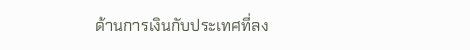ด้านการเงินกับประเทศที่ลง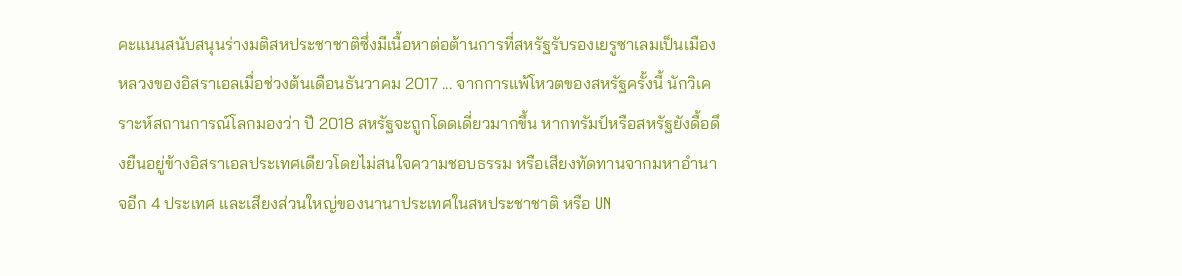คะแนนสนับสนุนร่างมติสหประชาชาติซึ่งมีเนื้อหาต่อต้านการที่สหรัฐรับรองเยรูซาเลมเป็นเมืองหลวงของอิสราเอลเมื่อช่วงต้นเดือนธันวาคม 2017 ... จากการแพ้โหวตของสหรัฐครั้งนี้ นักวิเคราะห์สถานการณ์โลกมองว่า ปี 2018 สหรัฐจะถูกโดดเดี่ยวมากขึ้น หากทรัมป์หรือสหรัฐยังดื้อดึงยืนอยู่ข้างอิสราเอลประเทศเดียวโดยไม่สนใจความชอบธรรม หรือเสียงทัดทานจากมหาอำนาจอีก 4 ประเทศ และเสียงส่วนใหญ่ของนานาประเทศในสหประชาชาติ หรือ UN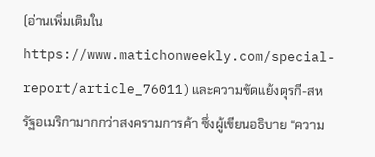(อ่านเพิ่มเติมในhttps://www.matichonweekly.com/special-report/article_76011)และความขัดแย้งตุรกี-สหรัฐอเมริกามากกว่าสงครามการค้า ซึ่งผู้เขียนอธิบาย “ความ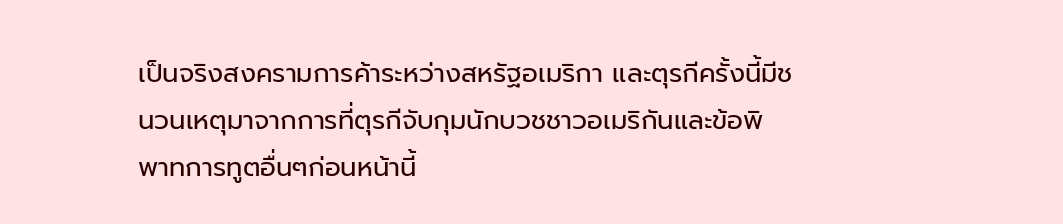เป็นจริงสงครามการค้าระหว่างสหรัฐอเมริกา และตุรกีครั้งนี้มีชนวนเหตุมาจากการที่ตุรกีจับกุมนักบวชชาวอเมริกันและข้อพิพาทการทูตอื่นๆก่อนหน้านี้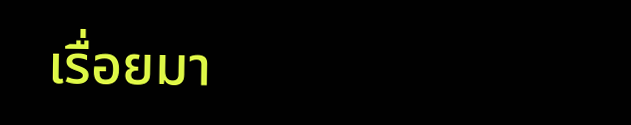เรื่อยมา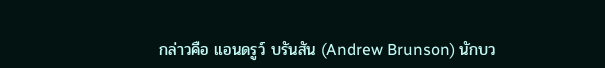กล่าวคือ แอนดรูว์ บรันสัน (Andrew Brunson) นักบว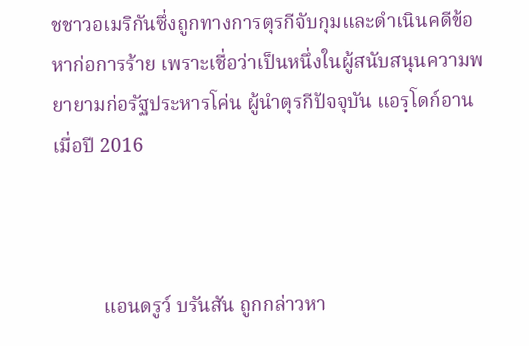ชชาวอเมริกันซึ่งถูกทางการตุรกีจับกุมและดำเนินคดีข้อหาก่อการร้าย เพราะเชื่อว่าเป็นหนึ่งในผู้สนับสนุนความพยายามก่อรัฐประหารโค่น ผู้นำตุรกีปัจจุบัน แอรฺโดก์อาน เมื่อปี 2016



          แอนดรูว์ บรันสัน ถูกกล่าวหา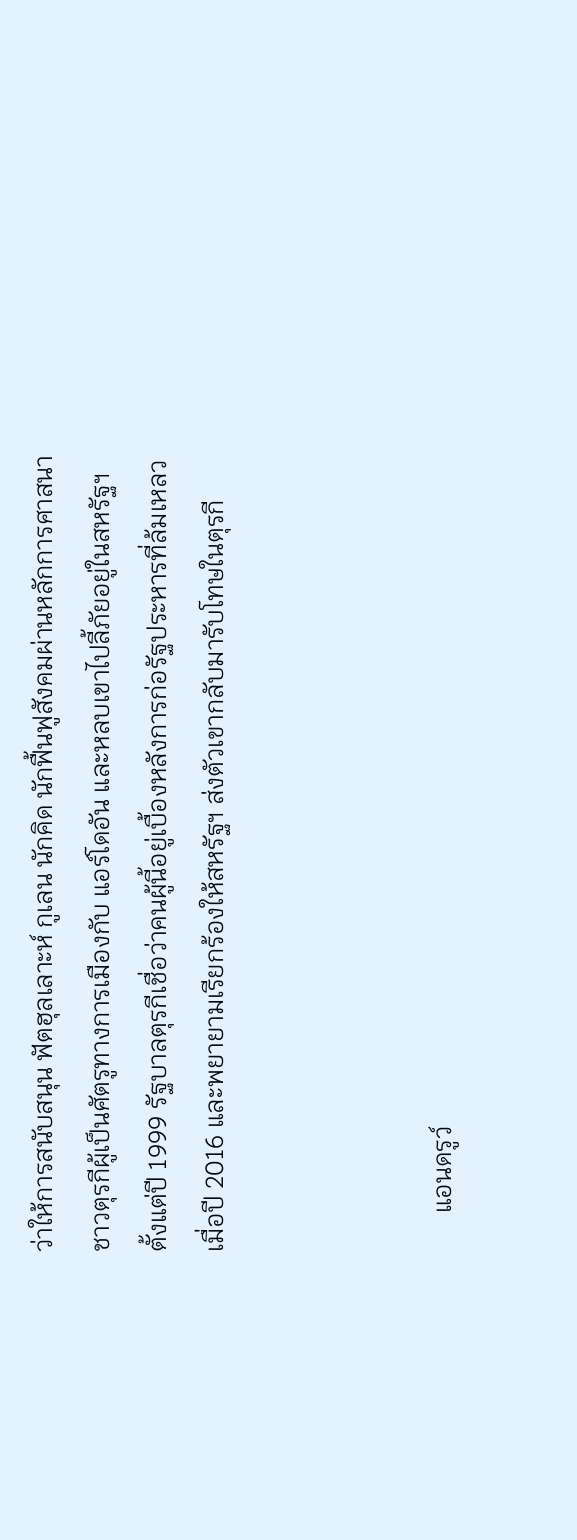ว่าให้การสนับสนุน ฟัตฮุลเลาะห์ กูเลน นักคิด นักฟื้นฟูสังคมผ่านหลักการศาสนาชาวตุรกีผู้เป็นศัตรูทางการเมืองกับ แอร์โดอัน และหลบเขาไปลี้ภัยอยู่ในสหรัฐฯ ตั้งแต่ปี 1999 รัฐบาลตุรกีเชื่อว่าคนผู้นี้อยู่เบื้องหลังการก่อรัฐประหารที่ล้มเหลวเมื่อปี 2016 และพยายามเรียกร้องให้สหรัฐฯ ส่งตัวเขากลับมารับโทษในตุรกี



      แอนดรูว์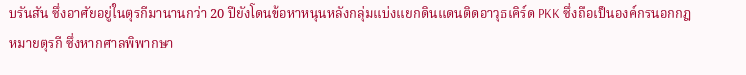บรันสัน ซึ่งอาศัยอยู่ในตุรกีมานานกว่า 20 ปียังโดนข้อหาหนุนหลังกลุ่มแบ่งแยกดินแดนติดอาวุธเคิร์ด PKK ซึ่งถือเป็นองค์กรนอกกฎหมายตุรกี ซึ่งหากศาลพิพากษา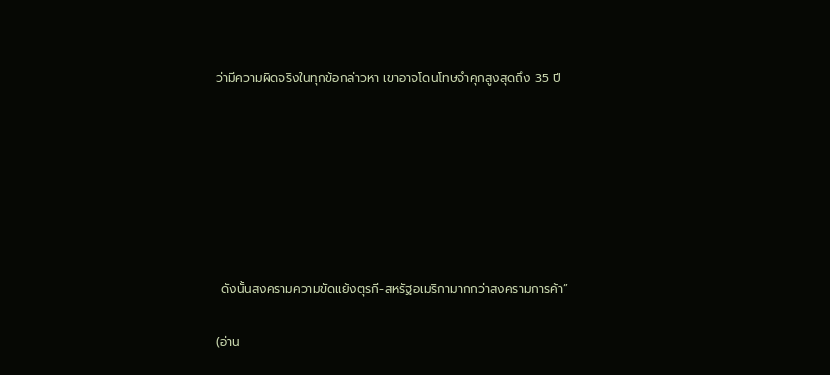ว่ามีความผิดจริงในทุกข้อกล่าวหา เขาอาจโดนโทษจำคุกสูงสุดถึง 35 ปี







 ดังนั้นสงครามความขัดแย้งตุรกี-สหรัฐอเมริกามากกว่าสงครามการค้า”

(อ่าน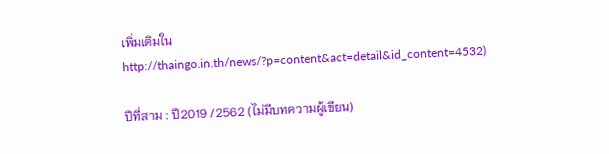เพิ่มเติมในhttp://thaingo.in.th/news/?p=content&act=detail&id_content=4532)

ปีที่สาม : ปี2019 /2562 (ไม่มีบทความผู้เขียน)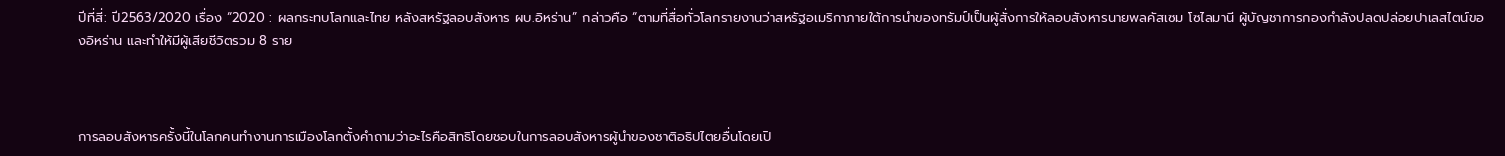ปีที่สี่: ปี2563/2020 เรื่อง “2020 : ผลกระทบโลกและไทย หลังสหรัฐลอบสังหาร ผบ.อิหร่าน” กล่าวคือ “ตามที่สื่อทั่วโลกรายงานว่าสหรัฐอเมริกาภายใต้การนำของทรัมป์เป็นผู้สั่งการให้ลอบสังหารนายพลคัสเซม โซไลมานี ผู้บัญชาการกองกำลังปลดปล่อยปาเลสไตน์ของอิหร่าน และทำให้มีผู้เสียชีวิตรวม 8 ราย



การลอบสังหารครั้งนี้ในโลกคนทำงานการเมืองโลกตั้งคำถามว่าอะไรคือสิทธิโดยชอบในการลอบสังหารผู้นำของชาติอธิปไตยอื่นโดยเปิ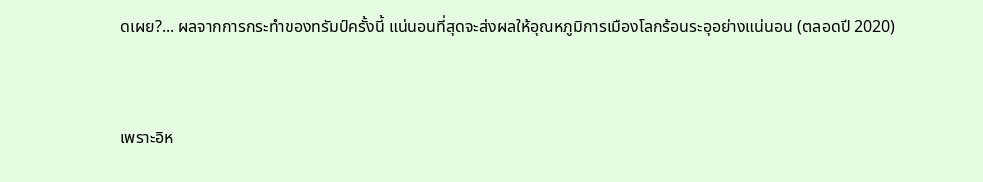ดเผย?... ผลจากการกระทำของทรัมป์ครั้งนี้ แน่นอนที่สุดจะส่งผลให้อุณหภูมิการเมืองโลกร้อนระอุอย่างแน่นอน (ตลอดปี 2020)



เพราะอิห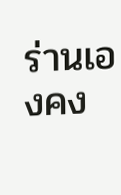ร่านเองคง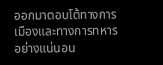ออกมาตอบโต้ทางการเมืองและทางการทหารอย่างแน่นอน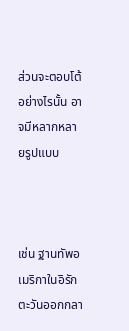ส่วนจะตอบโต้อย่างไรนั้น อาจมีหลากหลายรูปแบบ



เช่น ฐานทัพอเมริกาในอิรัก ตะวันออกกลา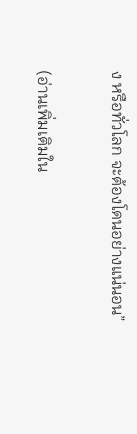ง หรือทั่วโลก จะต้องโดนอย่างแน่นอน”

(อ่านเพิ่มเติมใน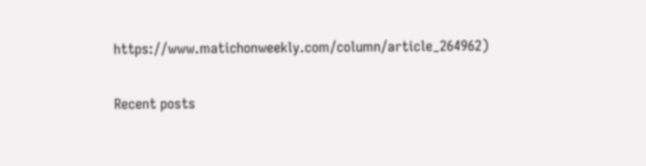https://www.matichonweekly.com/column/article_264962)

Recent posts